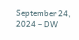September 24, 2024 – DW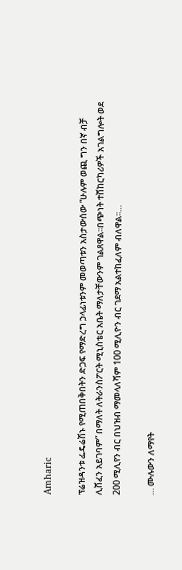Amharic

ፕሬዝዳንቱ ፌዴሬሽኑ የሚጠበቅበትን ድጋፍ የማድረግ ኃላፊነቱንም መወጣቱን አስታውሰው “ሁሉም ወጪ ግን በኛ ብቻ ሊሸፈን አይገባም” በማለት ለትራንስፖርት ሚኒስቴር አቤት ማለታቸውንም ገልጸዋል፡፡በጭነት ተሸከርካሪዎች አገልግሎት ወደ 200 ሚሊየን ብር በህዝብ ማመላለሻም 100 ሚሊዮን ብር ገደማ አልተከፈለም ብለዋል፡፡…

… ሙሉውን ለማየት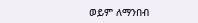ወይም ለማንበብ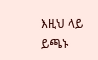እዚህ ላይ ይጫኑ